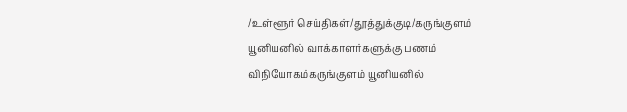/உள்ளூர் செய்திகள்/தூத்துக்குடி/கருங்குளம் யூனியனில் வாக்காளர்களுக்கு பணம் விநியோகம்கருங்குளம் யூனியனில்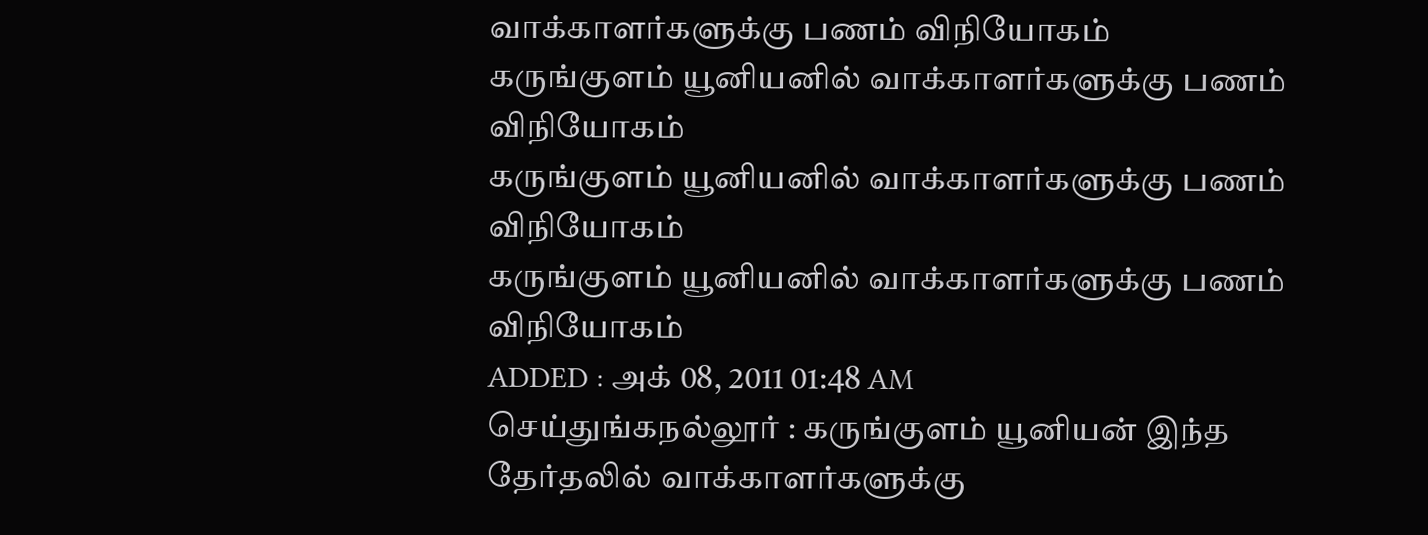வாக்காளர்களுக்கு பணம் விநியோகம்
கருங்குளம் யூனியனில் வாக்காளர்களுக்கு பணம் விநியோகம்
கருங்குளம் யூனியனில் வாக்காளர்களுக்கு பணம் விநியோகம்
கருங்குளம் யூனியனில் வாக்காளர்களுக்கு பணம் விநியோகம்
ADDED : அக் 08, 2011 01:48 AM
செய்துங்கநல்லூர் : கருங்குளம் யூனியன் இந்த தேர்தலில் வாக்காளர்களுக்கு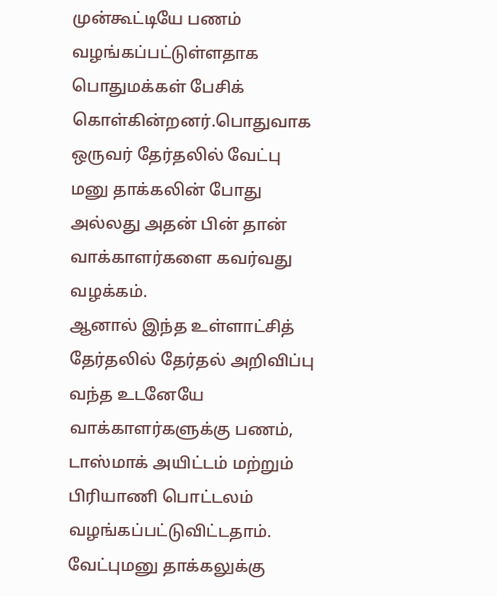முன்கூட்டியே பணம் வழங்கப்பட்டுள்ளதாக பொதுமக்கள் பேசிக் கொள்கின்றனர்.பொதுவாக ஒருவர் தேர்தலில் வேட்பு மனு தாக்கலின் போது அல்லது அதன் பின் தான் வாக்காளர்களை கவர்வது வழக்கம்.
ஆனால் இந்த உள்ளாட்சித் தேர்தலில் தேர்தல் அறிவிப்பு வந்த உடனேயே வாக்காளர்களுக்கு பணம், டாஸ்மாக் அயிட்டம் மற்றும் பிரியாணி பொட்டலம் வழங்கப்பட்டுவிட்டதாம். வேட்புமனு தாக்கலுக்கு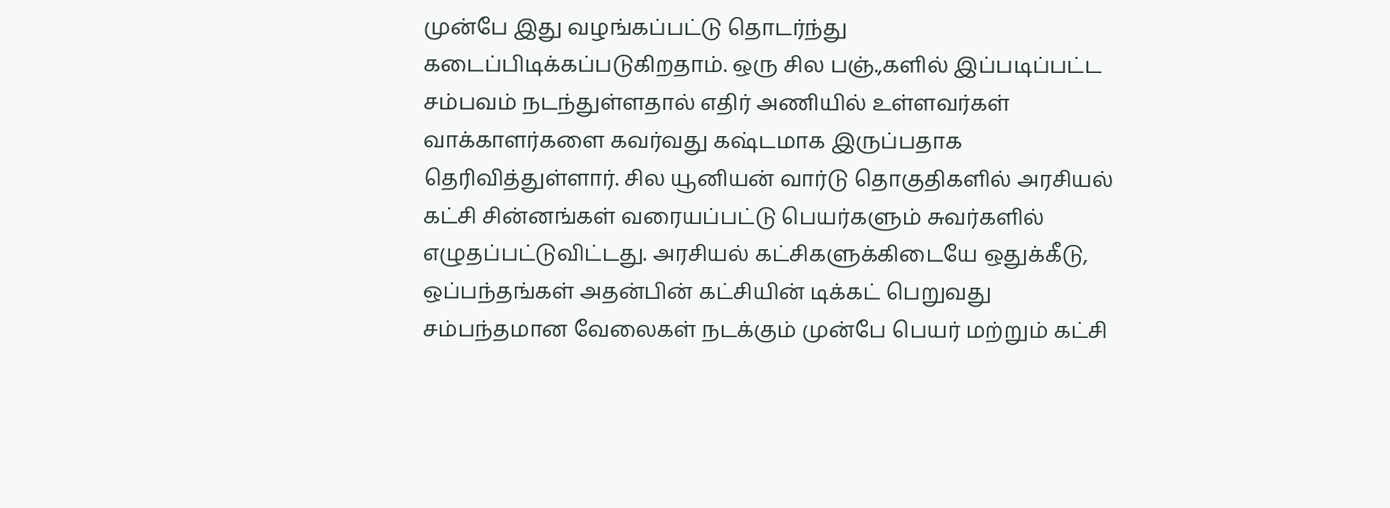முன்பே இது வழங்கப்பட்டு தொடர்ந்து கடைப்பிடிக்கப்படுகிறதாம். ஒரு சில பஞ்.,களில் இப்படிப்பட்ட சம்பவம் நடந்துள்ளதால் எதிர் அணியில் உள்ளவர்கள் வாக்காளர்களை கவர்வது கஷ்டமாக இருப்பதாக தெரிவித்துள்ளார். சில யூனியன் வார்டு தொகுதிகளில் அரசியல் கட்சி சின்னங்கள் வரையப்பட்டு பெயர்களும் சுவர்களில் எழுதப்பட்டுவிட்டது. அரசியல் கட்சிகளுக்கிடையே ஒதுக்கீடு, ஒப்பந்தங்கள் அதன்பின் கட்சியின் டிக்கட் பெறுவது சம்பந்தமான வேலைகள் நடக்கும் முன்பே பெயர் மற்றும் கட்சி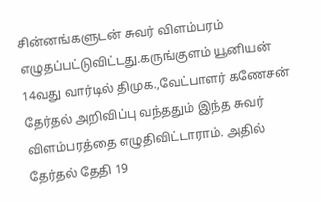சின்னங்களுடன் சுவர் விளம்பரம் எழுதப்பட்டுவிட்டது.கருங்குளம் யூனியன் 14வது வார்டில் திமுக.,வேட்பாளர் கணேசன் தேர்தல் அறிவிப்பு வந்ததும் இந்த சுவர் விளம்பரத்தை எழுதிவிட்டாராம். அதில் தேர்தல் தேதி 19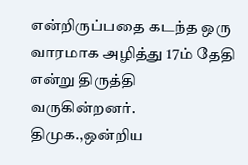என்றிருப்பதை கடந்த ஒரு வாரமாக அழித்து 17ம் தேதி என்று திருத்தி வருகின்றனர். திமுக.,ஒன்றிய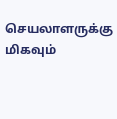செயலாளருக்கு மிகவும்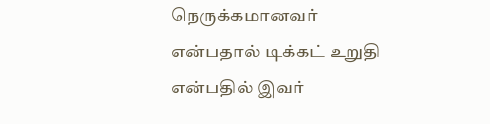நெருக்கமானவர் என்பதால் டிக்கட் உறுதி என்பதில் இவர்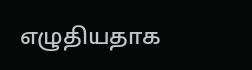எழுதியதாக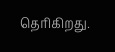தெரிகிறது.